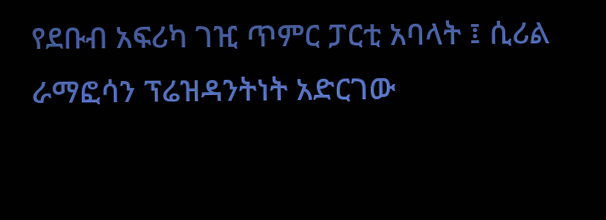የደቡብ አፍሪካ ገዢ ጥምር ፓርቲ አባላት ፤ ሲሪል ራማፎሳን ፕሬዝዳንትነት አድርገው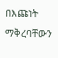በእጩነት ማቅረባቸውን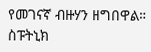የመገናኛ ብዙሃን ዘግበዋል።
ስፑትኒክ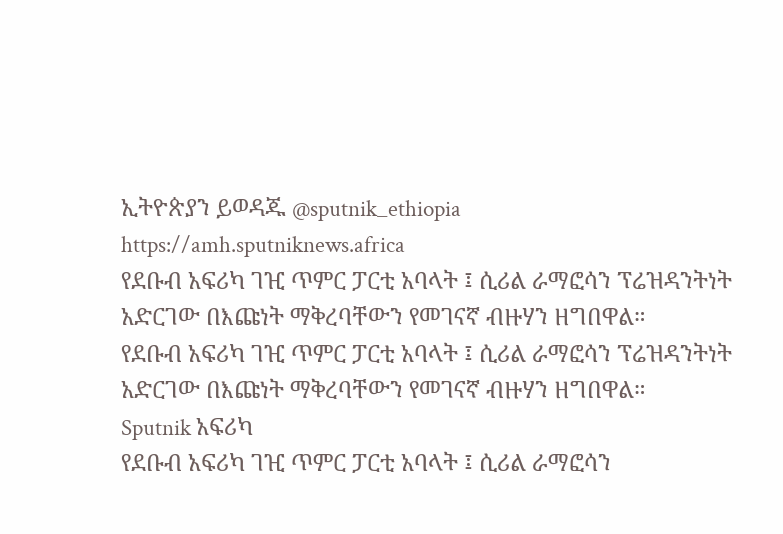ኢትዮጵያን ይወዳጁ @sputnik_ethiopia
https://amh.sputniknews.africa
የደቡብ አፍሪካ ገዢ ጥምር ፓርቲ አባላት ፤ ሲሪል ራማፎሳን ፕሬዝዳንትነት አድርገው በእጩነት ማቅረባቸውን የመገናኛ ብዙሃን ዘግበዋል።
የደቡብ አፍሪካ ገዢ ጥምር ፓርቲ አባላት ፤ ሲሪል ራማፎሳን ፕሬዝዳንትነት አድርገው በእጩነት ማቅረባቸውን የመገናኛ ብዙሃን ዘግበዋል።
Sputnik አፍሪካ
የደቡብ አፍሪካ ገዢ ጥምር ፓርቲ አባላት ፤ ሲሪል ራማፎሳን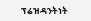ፕሬዝዳንትነት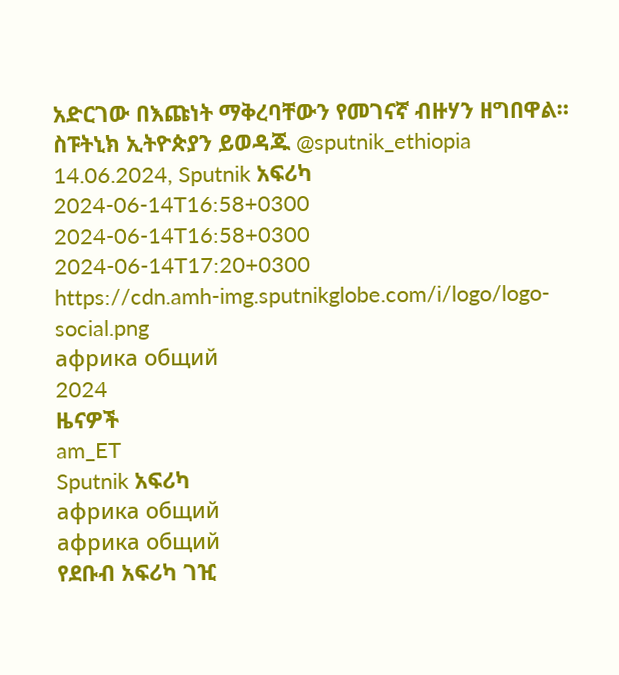አድርገው በእጩነት ማቅረባቸውን የመገናኛ ብዙሃን ዘግበዋል። ስፑትኒክ ኢትዮጵያን ይወዳጁ @sputnik_ethiopia 14.06.2024, Sputnik አፍሪካ
2024-06-14T16:58+0300
2024-06-14T16:58+0300
2024-06-14T17:20+0300
https://cdn.amh-img.sputnikglobe.com/i/logo/logo-social.png
африка общий
2024
ዜናዎች
am_ET
Sputnik አፍሪካ
африка общий
африка общий
የደቡብ አፍሪካ ገዢ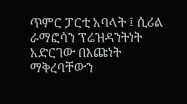ጥምር ፓርቲ አባላት ፤ ሲሪል ራማፎሳን ፕሬዝዳንትነት አድርገው በእጩነት ማቅረባቸውን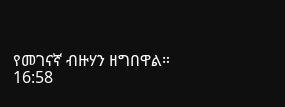የመገናኛ ብዙሃን ዘግበዋል።
16:58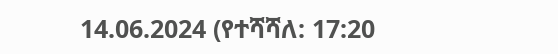14.06.2024 (የተሻሻለ: 17:20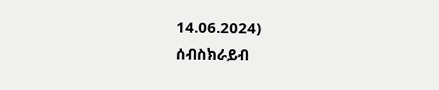14.06.2024)
ሰብስክራይብ